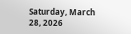Saturday, March 28, 2026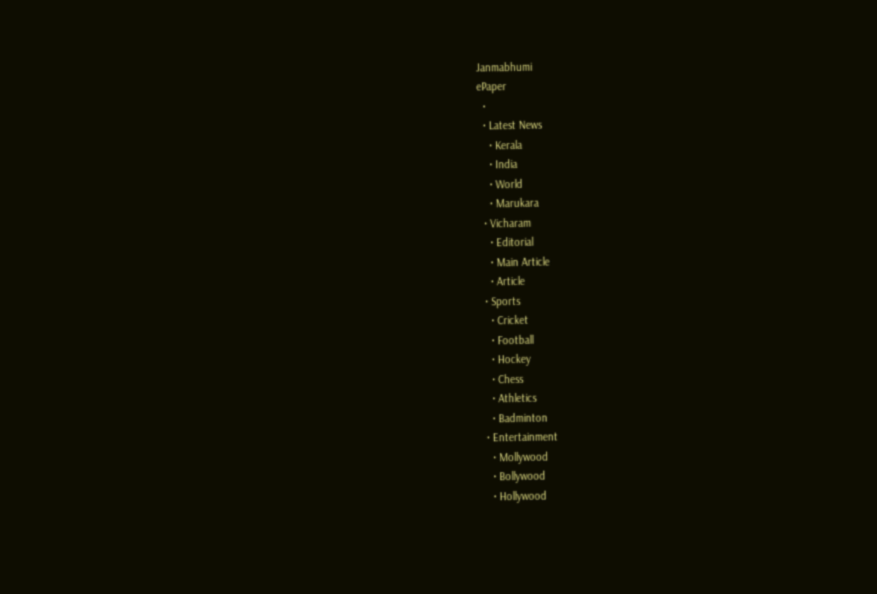Janmabhumi
ePaper
  •
  • Latest News
    • Kerala
    • India
    • World
    • Marukara
  • Vicharam
    • Editorial
    • Main Article
    • Article
  • Sports
    • Cricket
    • Football
    • Hockey
    • Chess
    • Athletics
    • Badminton
  • Entertainment
    • Mollywood
    • Bollywood
    • Hollywood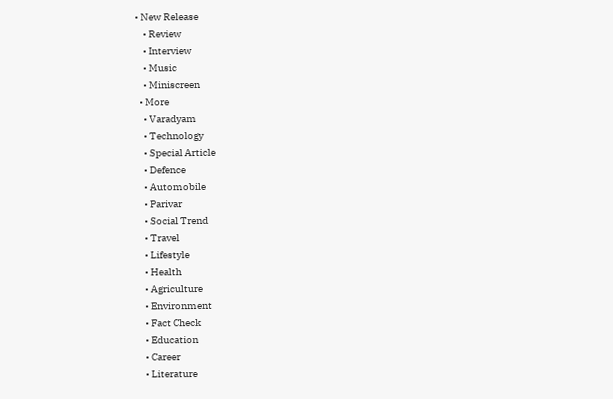• New Release
    • Review
    • Interview
    • Music
    • Miniscreen
  • More
    • Varadyam
    • Technology
    • Special Article
    • Defence
    • Automobile
    • Parivar
    • Social Trend
    • Travel
    • Lifestyle
    • Health
    • Agriculture
    • Environment
    • Fact Check
    • Education
    • Career
    • Literature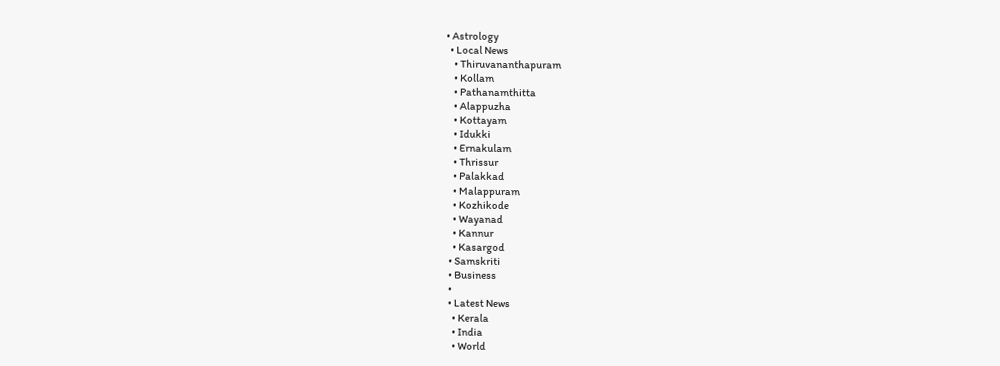• Astrology
  • Local News
    • Thiruvananthapuram
    • Kollam
    • Pathanamthitta
    • Alappuzha
    • Kottayam
    • Idukki
    • Ernakulam
    • Thrissur
    • Palakkad
    • Malappuram
    • Kozhikode
    • Wayanad
    • Kannur
    • Kasargod
  • Samskriti
  • Business
  •
  • Latest News
    • Kerala
    • India
    • World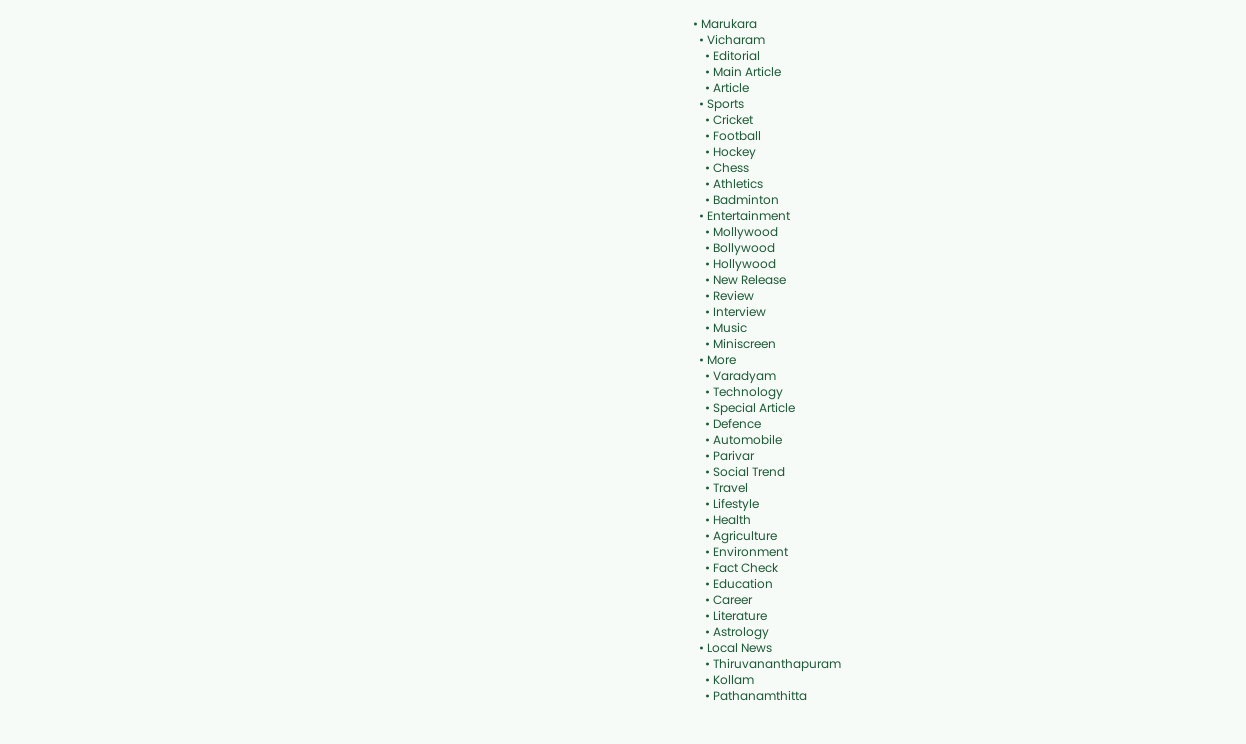• Marukara
  • Vicharam
    • Editorial
    • Main Article
    • Article
  • Sports
    • Cricket
    • Football
    • Hockey
    • Chess
    • Athletics
    • Badminton
  • Entertainment
    • Mollywood
    • Bollywood
    • Hollywood
    • New Release
    • Review
    • Interview
    • Music
    • Miniscreen
  • More
    • Varadyam
    • Technology
    • Special Article
    • Defence
    • Automobile
    • Parivar
    • Social Trend
    • Travel
    • Lifestyle
    • Health
    • Agriculture
    • Environment
    • Fact Check
    • Education
    • Career
    • Literature
    • Astrology
  • Local News
    • Thiruvananthapuram
    • Kollam
    • Pathanamthitta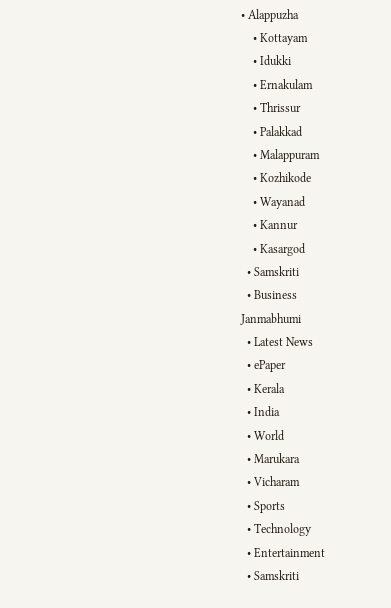• Alappuzha
    • Kottayam
    • Idukki
    • Ernakulam
    • Thrissur
    • Palakkad
    • Malappuram
    • Kozhikode
    • Wayanad
    • Kannur
    • Kasargod
  • Samskriti
  • Business
Janmabhumi
  • Latest News
  • ePaper
  • Kerala
  • India
  • World
  • Marukara
  • Vicharam
  • Sports
  • Technology
  • Entertainment
  • Samskriti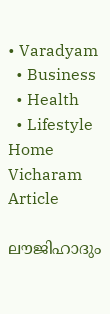• Varadyam
  • Business
  • Health
  • Lifestyle
Home Vicharam Article

ലൗജിഹാദും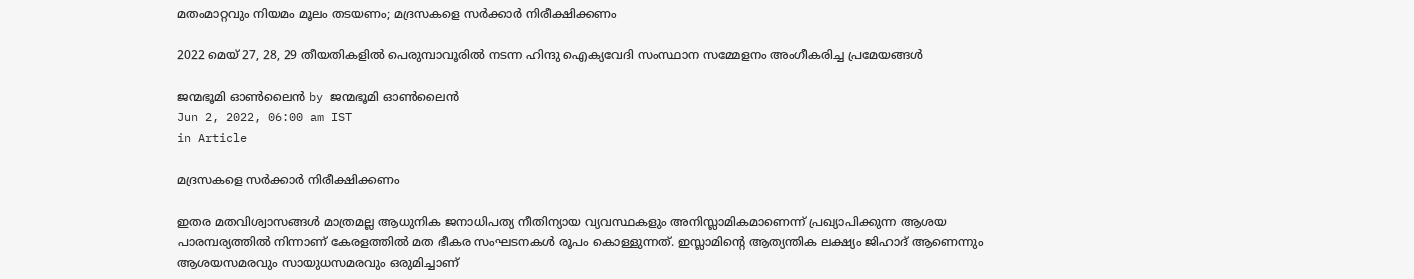മതംമാറ്റവും നിയമം മൂലം തടയണം; മദ്രസകളെ സര്‍ക്കാര്‍ നിരീക്ഷിക്കണം

2022 മെയ് 27, 28, 29 തീയതികളില്‍ പെരുമ്പാവൂരില്‍ നടന്ന ഹിന്ദു ഐക്യവേദി സംസ്ഥാന സമ്മേളനം അംഗീകരിച്ച പ്രമേയങ്ങള്‍

ജന്മഭൂമി ഓണ്‍ലൈന്‍ by ജന്മഭൂമി ഓണ്‍ലൈന്‍
Jun 2, 2022, 06:00 am IST
in Article

മദ്രസകളെ സര്‍ക്കാര്‍ നിരീക്ഷിക്കണം

ഇതര മതവിശ്വാസങ്ങള്‍ മാത്രമല്ല ആധുനിക ജനാധിപത്യ നീതിന്യായ വ്യവസ്ഥകളും അനിസ്ലാമികമാണെന്ന് പ്രഖ്യാപിക്കുന്ന ആശയ പാരമ്പര്യത്തില്‍ നിന്നാണ് കേരളത്തില്‍ മത ഭീകര സംഘടനകള്‍ രൂപം കൊള്ളുന്നത്. ഇസ്ലാമിന്റെ ആത്യന്തിക ലക്ഷ്യം ജിഹാദ് ആണെന്നും ആശയസമരവും സായുധസമരവും ഒരുമിച്ചാണ്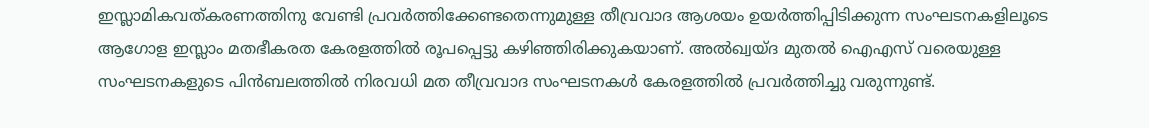ഇസ്ലാമികവത്കരണത്തിനു വേണ്ടി പ്രവര്‍ത്തിക്കേണ്ടതെന്നുമുള്ള തീവ്രവാദ ആശയം ഉയര്‍ത്തിപ്പിടിക്കുന്ന സംഘടനകളിലൂടെ ആഗോള ഇസ്ലാം മതഭീകരത കേരളത്തില്‍ രൂപപ്പെട്ടു കഴിഞ്ഞിരിക്കുകയാണ്. അല്‍ഖ്വയ്ദ മുതല്‍ ഐഎസ് വരെയുള്ള സംഘടനകളുടെ പിന്‍ബലത്തില്‍ നിരവധി മത തീവ്രവാദ സംഘടനകള്‍ കേരളത്തില്‍ പ്രവര്‍ത്തിച്ചു വരുന്നുണ്ട്.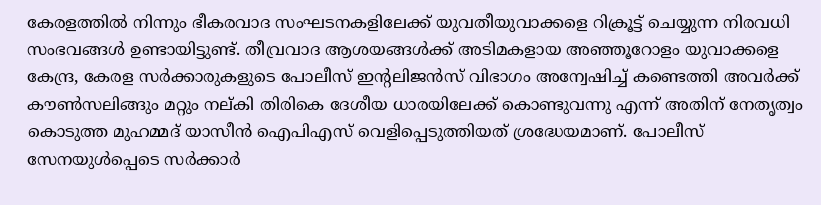കേരളത്തില്‍ നിന്നും ഭീകരവാദ സംഘടനകളിലേക്ക് യുവതീയുവാക്കളെ റിക്രൂട്ട് ചെയ്യുന്ന നിരവധി സംഭവങ്ങള്‍ ഉണ്ടായിട്ടുണ്ട്. തീവ്രവാദ ആശയങ്ങള്‍ക്ക് അടിമകളായ അഞ്ഞൂറോളം യുവാക്കളെ കേന്ദ്ര, കേരള സര്‍ക്കാരുകളുടെ പോലീസ് ഇന്റലിജന്‍സ് വിഭാഗം അന്വേഷിച്ച് കണ്ടെത്തി അവര്‍ക്ക് കൗണ്‍സലിങ്ങും മറ്റും നല്കി തിരികെ ദേശീയ ധാരയിലേക്ക് കൊണ്ടുവന്നു എന്ന് അതിന് നേതൃത്വം കൊടുത്ത മുഹമ്മദ് യാസീന്‍ ഐപിഎസ് വെളിപ്പെടുത്തിയത് ശ്രദ്ധേയമാണ്. പോലീസ് സേനയുള്‍പ്പെടെ സര്‍ക്കാര്‍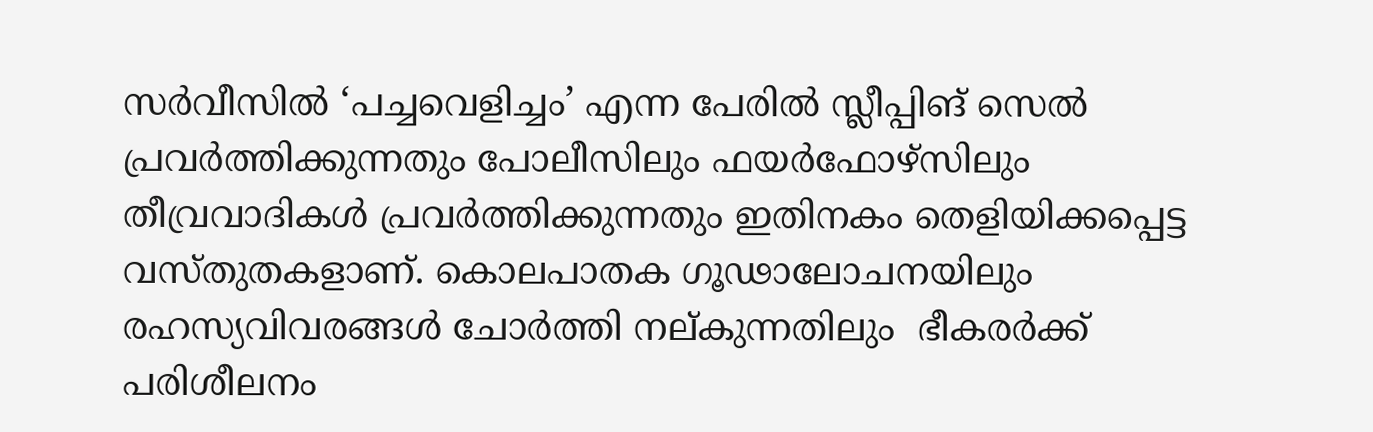സര്‍വീസില്‍ ‘പച്ചവെളിച്ചം’ എന്ന പേരില്‍ സ്ലീപ്പിങ് സെല്‍ പ്രവര്‍ത്തിക്കുന്നതും പോലീസിലും ഫയര്‍ഫോഴ്സിലും തീവ്രവാദികള്‍ പ്രവര്‍ത്തിക്കുന്നതും ഇതിനകം തെളിയിക്കപ്പെട്ട വസ്തുതകളാണ്. കൊലപാതക ഗൂഢാലോചനയിലും രഹസ്യവിവരങ്ങള്‍ ചോര്‍ത്തി നല്കുന്നതിലും  ഭീകരര്‍ക്ക് പരിശീലനം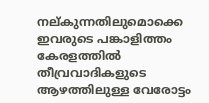നല്കുന്നതിലുമൊക്കെ ഇവരുടെ പങ്കാളിത്തം കേരളത്തില്‍ തീവ്രവാദികളുടെ ആഴത്തിലുള്ള വേരോട്ടം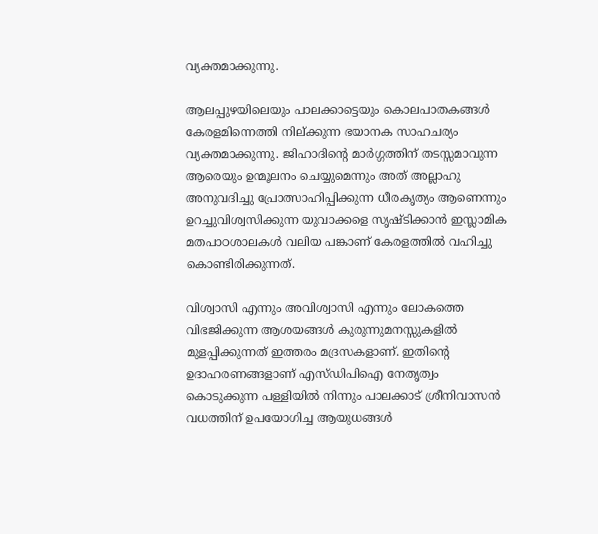വ്യക്തമാക്കുന്നു.

ആലപ്പുഴയിലെയും പാലക്കാട്ടെയും കൊലപാതകങ്ങള്‍ കേരളമിന്നെത്തി നില്ക്കുന്ന ഭയാനക സാഹചര്യം വ്യക്തമാക്കുന്നു. ജിഹാദിന്റെ മാര്‍ഗ്ഗത്തിന് തടസ്സമാവുന്ന ആരെയും ഉന്മൂലനം ചെയ്യുമെന്നും അത് അല്ലാഹു അനുവദിച്ചു പ്രോത്സാഹിപ്പിക്കുന്ന ധീരകൃത്യം ആണെന്നും ഉറച്ചുവിശ്വസിക്കുന്ന യുവാക്കളെ സൃഷ്ടിക്കാന്‍ ഇസ്ലാമിക മതപാഠശാലകള്‍ വലിയ പങ്കാണ് കേരളത്തില്‍ വഹിച്ചു കൊണ്ടിരിക്കുന്നത്.

വിശ്വാസി എന്നും അവിശ്വാസി എന്നും ലോകത്തെ വിഭജിക്കുന്ന ആശയങ്ങള്‍ കുരുന്നുമനസ്സുകളില്‍ മുളപ്പിക്കുന്നത് ഇത്തരം മദ്രസകളാണ്. ഇതിന്റെ ഉദാഹരണങ്ങളാണ് എസ്ഡിപിഐ നേതൃത്വം കൊടുക്കുന്ന പള്ളിയില്‍ നിന്നും പാലക്കാട് ശ്രീനിവാസന്‍ വധത്തിന് ഉപയോഗിച്ച ആയുധങ്ങള്‍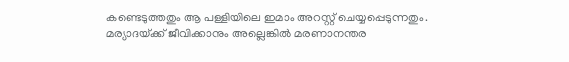കണ്ടെടുത്തതും ആ പള്ളിയിലെ ഇമാം അറസ്റ്റ് ചെയ്യപ്പെടുന്നതും. മര്യാദയ്‌ക്ക് ജീവിക്കാനും അല്ലെങ്കില്‍ മരണാനന്തര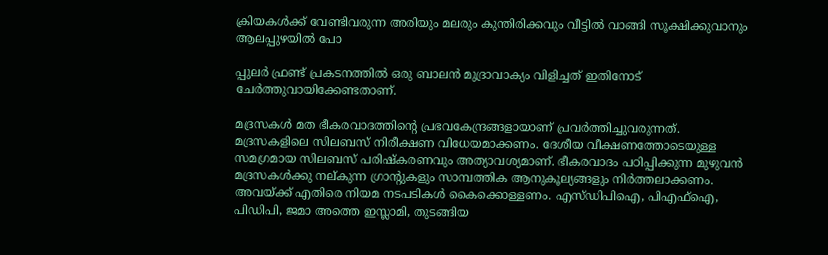ക്രിയകള്‍ക്ക് വേണ്ടിവരുന്ന അരിയും മലരും കുന്തിരിക്കവും വീട്ടില്‍ വാങ്ങി സൂക്ഷിക്കുവാനും ആലപ്പുഴയില്‍ പോ

പ്പുലര്‍ ഫ്രണ്ട് പ്രകടനത്തില്‍ ഒരു ബാലന്‍ മുദ്രാവാക്യം വിളിച്ചത് ഇതിനോട് ചേര്‍ത്തുവായിക്കേണ്ടതാണ്.

മദ്രസകള്‍ മത ഭീകരവാദത്തിന്റെ പ്രഭവകേന്ദ്രങ്ങളായാണ് പ്രവര്‍ത്തിച്ചുവരുന്നത്. മദ്രസകളിലെ സിലബസ് നിരീക്ഷണ വിധേയമാക്കണം. ദേശീയ വീക്ഷണത്തോടെയുള്ള സമഗ്രമായ സിലബസ് പരിഷ്‌കരണവും അത്യാവശ്യമാണ്. ഭീകരവാദം പഠിപ്പിക്കുന്ന മുഴുവന്‍ മദ്രസകള്‍ക്കു നല്കുന്ന ഗ്രാന്റുകളും സാമ്പത്തിക ആനുകൂല്യങ്ങളും നിര്‍ത്തലാക്കണം. അവയ്‌ക്ക് എതിരെ നിയമ നടപടികള്‍ കൈക്കൊള്ളണം. എസ്ഡിപിഐ, പിഎഫ്ഐ, പിഡിപി, ജമാ അത്തെ ഇസ്ലാമി, തുടങ്ങിയ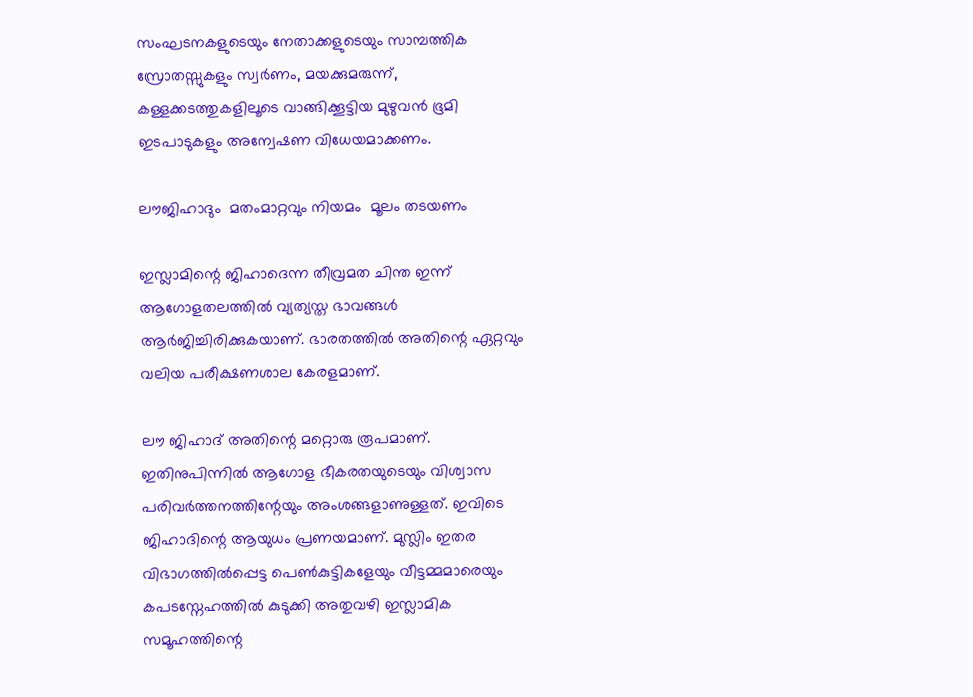സംഘടനകളുടെയും നേതാക്കളുടെയും സാമ്പത്തിക സ്രോതസ്സുകളും സ്വര്‍ണം, മയക്കുമരുന്ന്, കള്ളക്കടത്തുകളിലൂടെ വാങ്ങിക്കൂട്ടിയ മുഴുവന്‍ ഭൂമി ഇടപാടുകളും അന്വേഷണ വിധേയമാക്കണം.

ലൗജിഹാദും  മതംമാറ്റവും നിയമം  മൂലം തടയണം

ഇസ്ലാമിന്റെ ജിഹാദെന്ന തീവ്രമത ചിന്ത ഇന്ന് ആഗോളതലത്തില്‍ വ്യത്യസ്ത ഭാവങ്ങള്‍ ആര്‍ജിച്ചിരിക്കുകയാണ്. ഭാരതത്തില്‍ അതിന്റെ ഏറ്റവും വലിയ പരീക്ഷണശാല കേരളമാണ്.

ലൗ ജിഹാദ് അതിന്റെ മറ്റൊരു രൂപമാണ്. ഇതിനുപിന്നില്‍ ആഗോള ഭീകരതയുടെയും വിശ്വാസ പരിവര്‍ത്തനത്തിന്റേയും അംശങ്ങളാണുള്ളത്. ഇവിടെ ജിഹാദിന്റെ ആയുധം പ്രണയമാണ്. മുസ്ലിം ഇതര വിഭാഗത്തില്‍പ്പെട്ട പെണ്‍കുട്ടികളേയും വീട്ടമ്മമാരെയും കപടസ്നേഹത്തില്‍ കുടുക്കി അതുവഴി ഇസ്ലാമിക സമൂഹത്തിന്റെ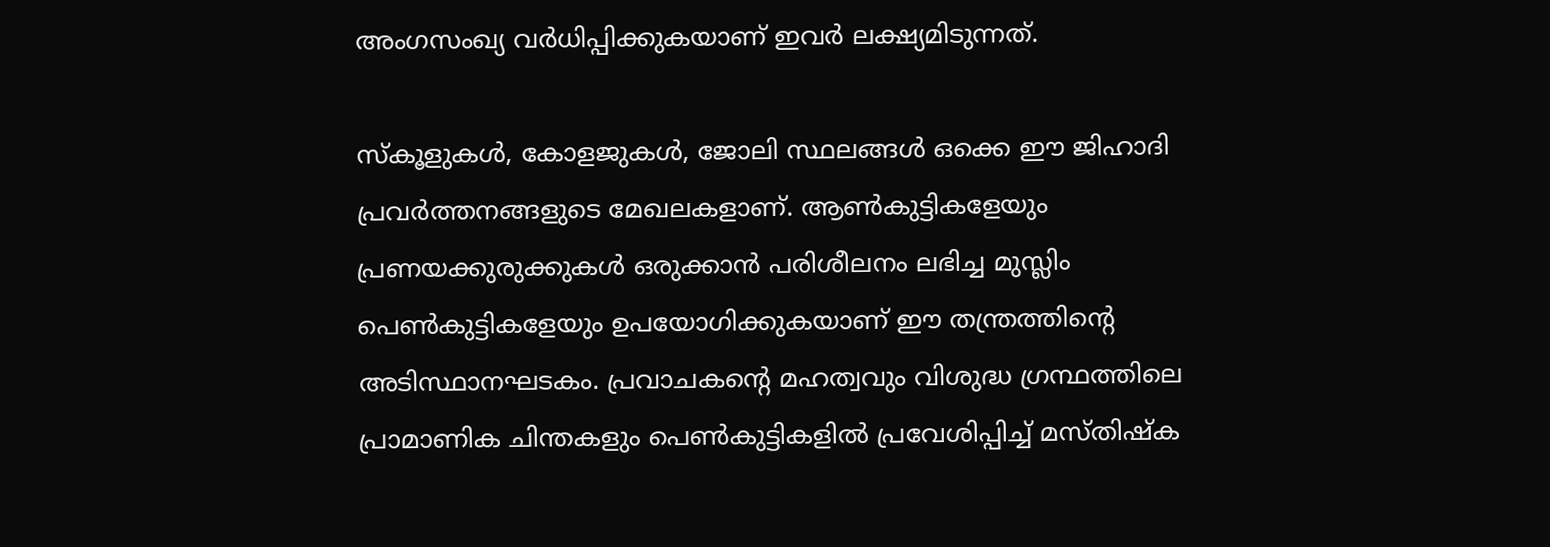അംഗസംഖ്യ വര്‍ധിപ്പിക്കുകയാണ് ഇവര്‍ ലക്ഷ്യമിടുന്നത്.

സ്‌കൂളുകള്‍, കോളജുകള്‍, ജോലി സ്ഥലങ്ങള്‍ ഒക്കെ ഈ ജിഹാദി പ്രവര്‍ത്തനങ്ങളുടെ മേഖലകളാണ്. ആണ്‍കുട്ടികളേയും പ്രണയക്കുരുക്കുകള്‍ ഒരുക്കാന്‍ പരിശീലനം ലഭിച്ച മുസ്ലിം പെണ്‍കുട്ടികളേയും ഉപയോഗിക്കുകയാണ് ഈ തന്ത്രത്തിന്റെ അടിസ്ഥാനഘടകം. പ്രവാചകന്റെ മഹത്വവും വിശുദ്ധ ഗ്രന്ഥത്തിലെ പ്രാമാണിക ചിന്തകളും പെണ്‍കുട്ടികളില്‍ പ്രവേശിപ്പിച്ച് മസ്തിഷ്‌ക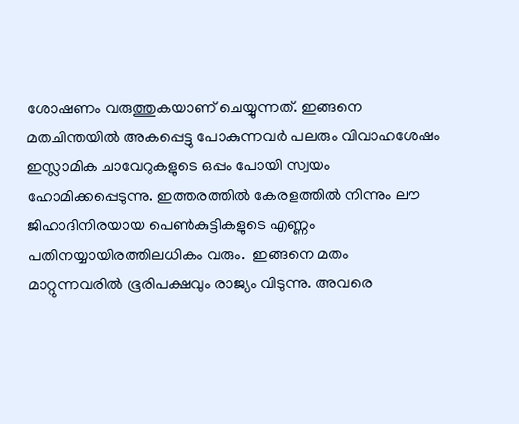ശോഷണം വരുത്തുകയാണ് ചെയ്യുന്നത്. ഇങ്ങനെ മതചിന്തയില്‍ അകപ്പെട്ടു പോകുന്നവര്‍ പലരും വിവാഹശേഷം ഇസ്ലാമിക ചാവേറുകളുടെ ഒപ്പം പോയി സ്വയം ഹോമിക്കപ്പെടുന്നു. ഇത്തരത്തില്‍ കേരളത്തില്‍ നിന്നും ലൗ ജിഹാദിനിരയായ പെണ്‍കുട്ടികളുടെ എണ്ണം പതിനയ്യായിരത്തിലധികം വരും.  ഇങ്ങനെ മതം മാറ്റുന്നവരില്‍ ഭൂരിപക്ഷവും രാജ്യം വിടുന്നു. അവരെ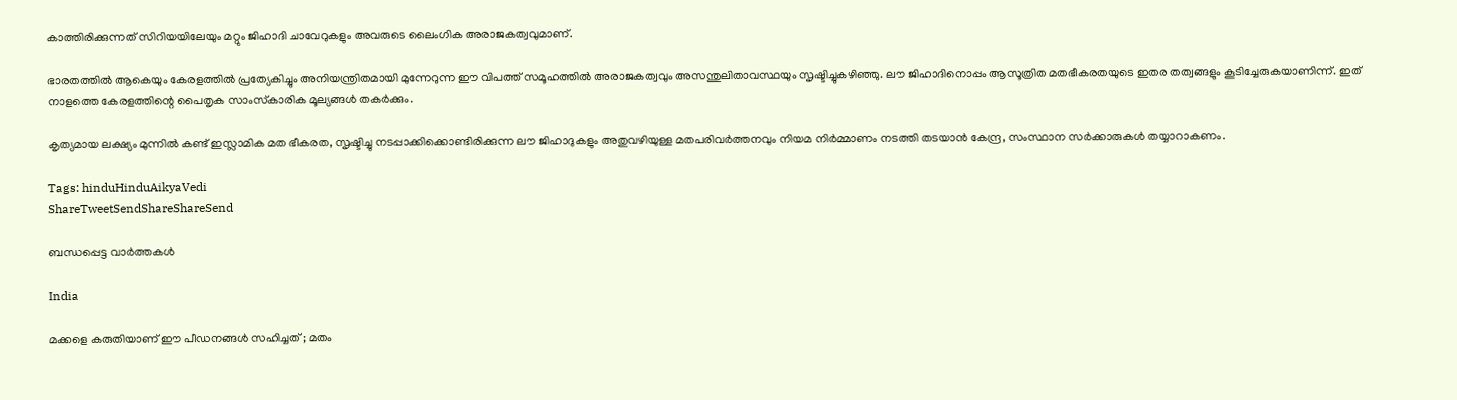കാത്തിരിക്കുന്നത് സിറിയയിലേയും മറ്റും ജിഹാദി ചാവേറുകളും അവരുടെ ലൈംഗിക അരാജകത്വവുമാണ്.

ഭാരതത്തില്‍ ആകെയും കേരളത്തില്‍ പ്രത്യേകിച്ചും അനിയന്ത്രിതമായി മുന്നേറുന്ന ഈ വിപത്ത് സമൂഹത്തില്‍ അരാജകത്വവും അസന്തുലിതാവസ്ഥയും സൃഷ്ടിച്ചുകഴിഞ്ഞു. ലൗ ജിഹാദിനൊപ്പം ആസൂത്രിത മതഭീകരതയുടെ ഇതര തത്വങ്ങളും കൂടിച്ചേരുകയാണിന്ന്. ഇത് നാളത്തെ കേരളത്തിന്റെ പൈതൃക സാംസ്‌കാരിക മൂല്യങ്ങള്‍ തകര്‍ക്കും.

കൃത്യമായ ലക്ഷ്യം മുന്നില്‍ കണ്ട് ഇസ്ലാമിക മത ഭീകരത, സൃഷ്ടിച്ചു നടപ്പാക്കിക്കൊണ്ടിരിക്കുന്ന ലൗ ജിഹാദുകളും അതുവഴിയുള്ള മതപരിവര്‍ത്തനവും നിയമ നിര്‍മ്മാണം നടത്തി തടയാന്‍ കേന്ദ്ര, സംസ്ഥാന സര്‍ക്കാരുകള്‍ തയ്യാറാകണം.

Tags: hinduHinduAikyaVedi
ShareTweetSendShareShareSend

ബന്ധപ്പെട്ട വാര്‍ത്തകള്‍

India

മക്കളെ കരുതിയാണ് ഈ പീഡനങ്ങൾ സഹിച്ചത് ; മതം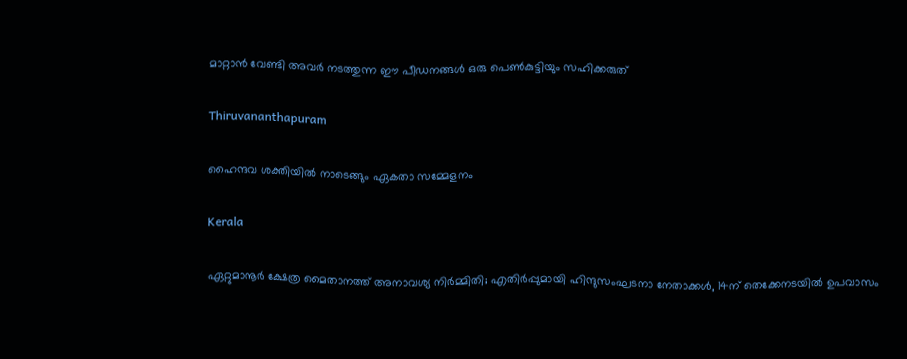മാറ്റാൻ വേണ്ടി അവർ നടത്തുന്ന ഈ പീഡനങ്ങൾ ഒരു പെൺകുട്ടിയും സഹിക്കരുത്

Thiruvananthapuram

ഹൈന്ദവ ശക്തിയില്‍ നാടെങ്ങും ഏകതാ സമ്മേളനം

Kerala

ഏറ്റുമാനൂര്‍ ക്ഷേത്ര മൈതാനത്ത് അനാവശ്യ നിര്‍മ്മിതി; എതിർപ്പുമായി ഹിന്ദുസംഘടനാ നേതാക്കള്‍, 14ന് തെക്കേനടയില്‍ ഉപവാസം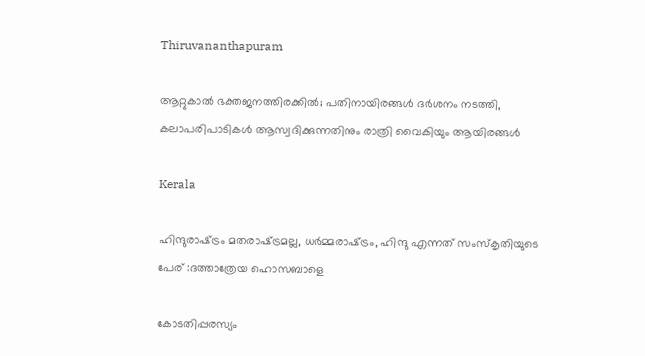Thiruvananthapuram

ആറ്റുകാല്‍ ഭക്തജനത്തിരക്കില്‍; പതിനായിരങ്ങള്‍ ദര്‍ശനം നടത്തി, കലാപരിപാടികള്‍ ആസ്വദിക്കുന്നതിനും രാത്രി വൈകിയും ആയിരങ്ങൾ

Kerala

ഹിന്ദുരാഷ്‌ട്രം മതരാഷ്‌ട്രമല്ല, ധര്‍മ്മരാഷ്‌ട്രം, ഹിന്ദു എന്നത് സംസ്‌കൃതിയുടെ പേര് :ദത്താത്രേയ ഹൊസബാളെ

കോടതിപ്പരസ്യം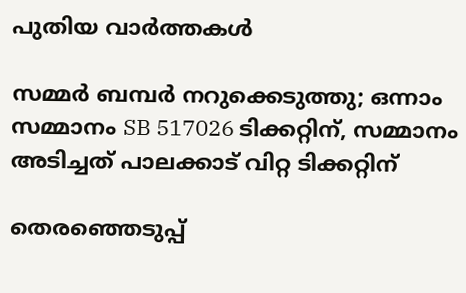പുതിയ വാര്‍ത്തകള്‍

സമ്മർ ബമ്പർ നറുക്കെടുത്തു; ഒന്നാം സമ്മാനം SB 517026 ടിക്കറ്റിന്, സമ്മാനം അടിച്ചത് പാലക്കാട് വിറ്റ ടിക്കറ്റിന്

തെരഞ്ഞെടുപ്പ്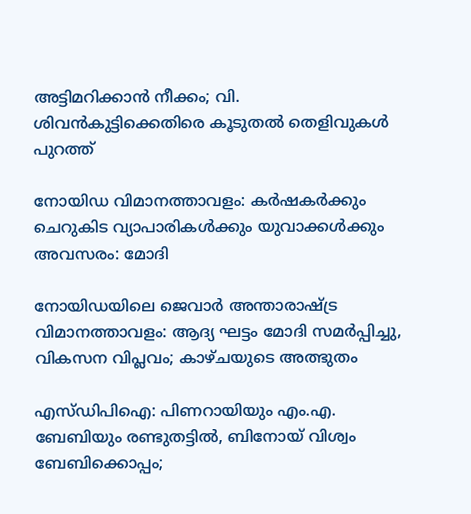അട്ടിമറിക്കാന്‍ നീക്കം; വി. ശിവൻകുട്ടിക്കെതിരെ കൂടുതല്‍ തെളിവുകള്‍ പുറത്ത്

നോയിഡ വിമാനത്താവളം: കർഷകർക്കും ചെറുകിട വ്യാപാരികൾക്കും യുവാക്കൾക്കും അവസരം: മോദി

നോയിഡയിലെ ജെവാർ അന്താരാഷ്‌ട്ര വിമാനത്താവളം: ആദ്യ ഘട്ടം മോദി സമർപ്പിച്ചു, വികസന വിപ്ലവം; കാഴ്ചയുടെ അത്ഭുതം

എസ്ഡിപിഐ: പിണറായിയും എം.എ. ബേബിയും രണ്ടുതട്ടിൽ, ബിനോയ് വിശ്വം ബേബിക്കൊപ്പം;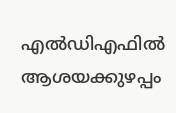എൽഡിഎഫിൽ ആശയക്കുഴപ്പം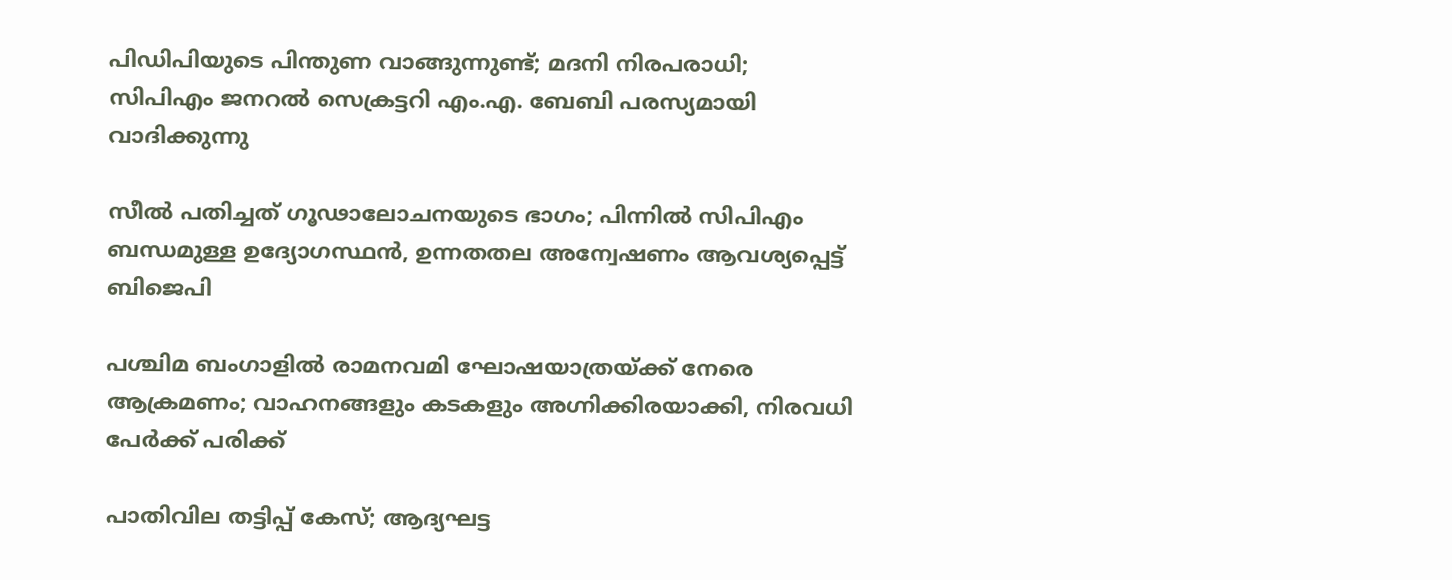പിഡിപിയുടെ പിന്തുണ വാങ്ങുന്നുണ്ട്; മദനി നിരപരാധി; സിപിഎം ജനറൽ സെക്രട്ടറി എം.എ. ബേബി പരസ്യമായി വാദിക്കുന്നു

സീൽ പതിച്ചത് ഗൂഢാലോചനയുടെ ഭാഗം; പിന്നിൽ സിപിഎം ബന്ധമുള്ള ഉദ്യോഗസ്ഥൻ, ഉന്നതതല അന്വേഷണം ആവശ്യപ്പെട്ട് ബിജെപി

പശ്ചിമ ബംഗാളിൽ രാമനവമി ഘോഷയാത്രയ്‌ക്ക് നേരെ ആക്രമണം; വാഹനങ്ങളും കടകളും അഗ്നിക്കിരയാക്കി, നിരവധി പേർക്ക് പരിക്ക്

പാതിവില തട്ടിപ്പ് കേസ്; ആദ്യഘട്ട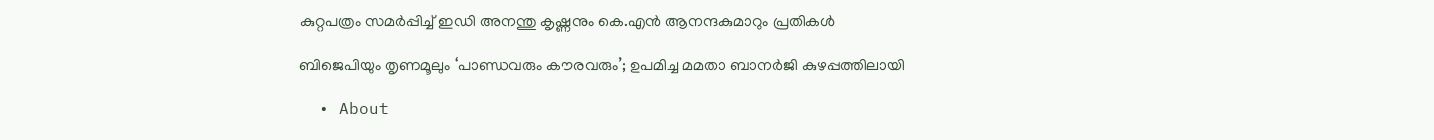കുറ്റപത്രം സമർപ്പിച്ച് ഇഡി അനന്തു കൃഷ്ണനും കെ.എൻ ആനന്ദകുമാറും പ്രതികൾ

ബിജെപിയും തൃണമൂലും ‘പാണ്ഡവരും കൗരവരും’; ഉപമിച്ച മമതാ ബാനർജി കുഴപ്പത്തിലായി

  • About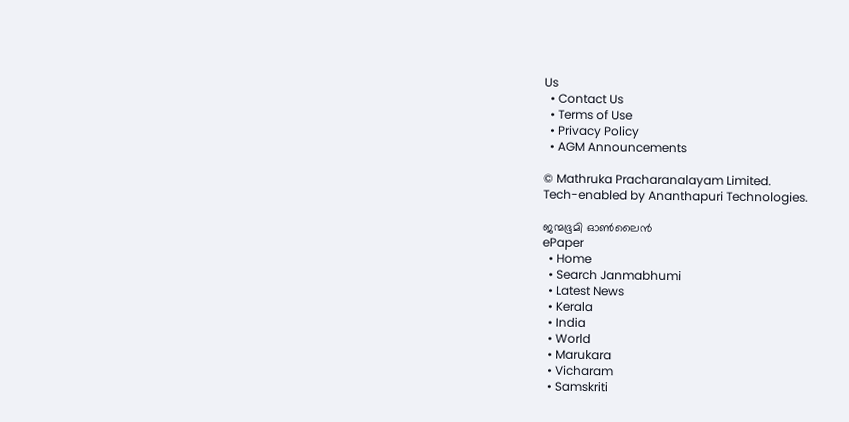Us
  • Contact Us
  • Terms of Use
  • Privacy Policy
  • AGM Announcements

© Mathruka Pracharanalayam Limited.
Tech-enabled by Ananthapuri Technologies.

ജന്മഭൂമി ഓണ്‍ലൈന്‍
ePaper
  • Home
  • Search Janmabhumi
  • Latest News
  • Kerala
  • India
  • World
  • Marukara
  • Vicharam
  • Samskriti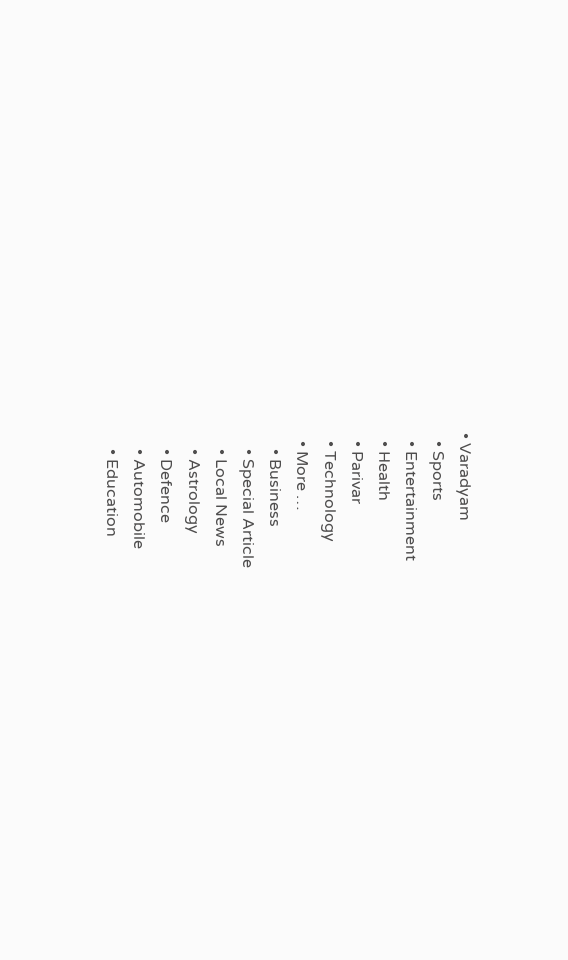• Varadyam
  • Sports
  • Entertainment
  • Health
  • Parivar
  • Technology
  • More …
    • Business
    • Special Article
    • Local News
    • Astrology
    • Defence
    • Automobile
    • Education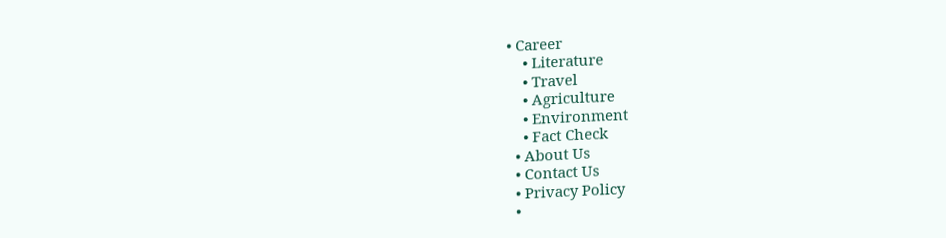• Career
    • Literature
    • Travel
    • Agriculture
    • Environment
    • Fact Check
  • About Us
  • Contact Us
  • Privacy Policy
  •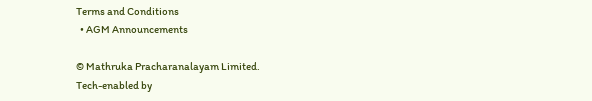Terms and Conditions
  • AGM Announcements

© Mathruka Pracharanalayam Limited.
Tech-enabled by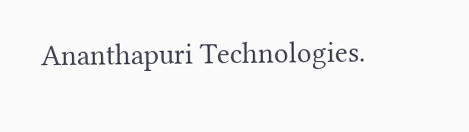Ananthapuri Technologies.